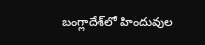బంగ్లాదేశ్‌లో హిందువుల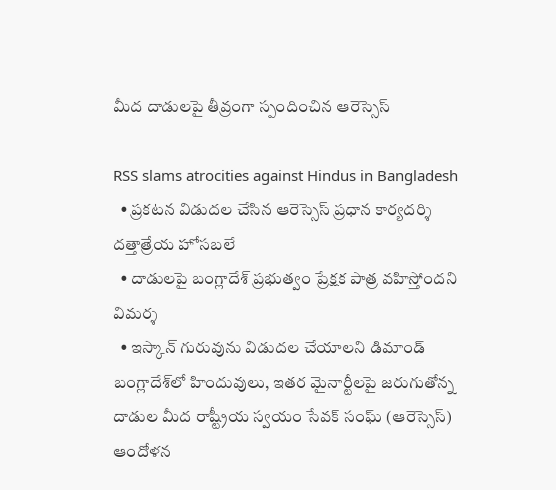మీద దాడులపై తీవ్రంగా స్పందించిన ఆరెస్సెస్

RSS slams atrocities against Hindus in Bangladesh
  • ప్రకటన విడుదల చేసిన ఆరెస్సెస్ ప్రధాన కార్యదర్శి దత్తాత్రేయ హోసబలే
  • దాడులపై బంగ్లాదేశ్ ప్రభుత్వం ప్రేక్షక పాత్ర వహిస్తోందని విమర్శ
  • ఇస్కాన్ గురువును విడుదల చేయాలని డిమాండ్
బంగ్లాదేశ్‌లో హిందువులు, ఇతర మైనార్టీలపై జరుగుతోన్న దాడుల మీద రాష్ట్రీయ స్వయం సేవక్ సంఘ్ (ఆరెస్సెస్) ఆందోళన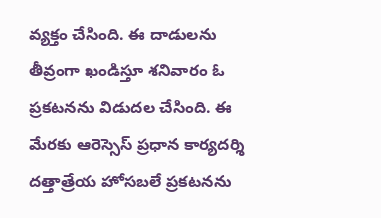వ్యక్తం చేసింది. ఈ దాడులను తీవ్రంగా ఖండిస్తూ శనివారం ఓ ప్రకటనను విడుదల చేసింది. ఈ మేరకు ఆరెస్సెస్ ప్రధాన కార్యదర్శి దత్తాత్రేయ హోసబలే ప్రకటనను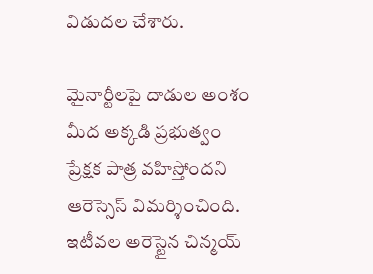విడుదల చేశారు.

మైనార్టీలపై దాడుల అంశం మీద అక్కడి ప్రభుత్వం ప్రేక్షక పాత్ర వహిస్తోందని ఆరెస్సెస్ విమర్శించింది. ఇటీవల అరెస్టైన చిన్మయ్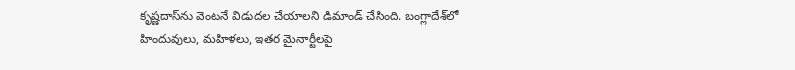కృష్ణదాస్‌ను వెంటనే విడుదల చేయాలని డిమాండ్ చేసింది. బంగ్లాదేశ్‌లో హిందువులు, మహిళలు, ఇతర మైనార్టీలపై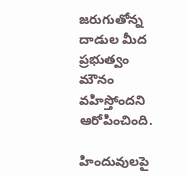జరుగుతోన్న దాడుల మీద ప్రభుత్వం మౌనం వహిస్తోందని ఆరోపించింది.

హిందువులపై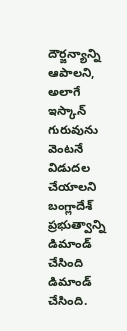దౌర్జన్యాన్ని ఆపాలని, అలాగే ఇస్కాన్ గురువును వెంటనే విడుదల చేయాలని బంగ్లాదేశ్ ప్రభుత్వాన్ని డిమాండ్ చేసింది  డిమాండ్ చేసింది.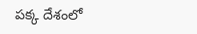పక్క దేశంలో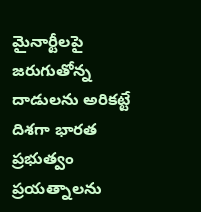మైనార్టీలపై జరుగుతోన్న దాడులను అరికట్టే దిశగా భారత ప్రభుత్వం ప్రయత్నాలను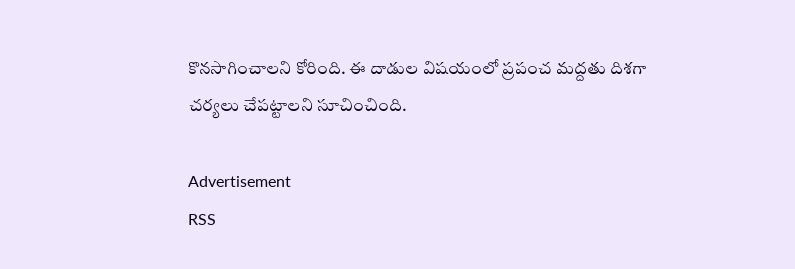కొనసాగించాలని కోరింది. ఈ దాడుల విషయంలో ప్రపంచ మద్దతు దిశగా చర్యలు చేపట్టాలని సూచించింది.

Advertisement
RSS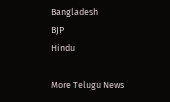Bangladesh
BJP
Hindu

More Telugu News